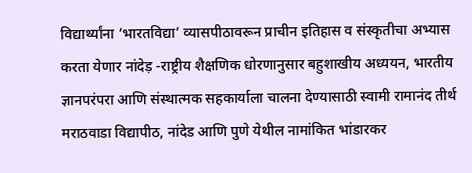विद्यार्थ्यांना ‘भारतविद्या’ व्यासपीठावरून प्राचीन इतिहास व संस्कृतीचा अभ्यास करता येणार नांदेड़ -राष्ट्रीय शैक्षणिक धोरणानुसार बहुशाखीय अध्ययन, भारतीय ज्ञानपरंपरा आणि संस्थात्मक सहकार्याला चालना देण्यासाठी स्वामी रामानंद तीर्थ मराठवाडा विद्यापीठ, नांदेड आणि पुणे येथील नामांकित भांडारकर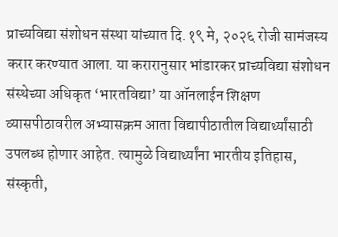प्राच्यविद्या संशोधन संस्था यांच्यात दि.१९ मे, २०२६ रोजी सामंजस्य करार करण्यात आला. या करारानुसार भांडारकर प्राच्यविद्या संशोधन संस्थेच्या अधिकृत ‘भारतविद्या’ या ऑनलाईन शिक्षण व्यासपीठावरील अभ्यासक्रम आता विद्यापीठातील विद्यार्थ्यांसाठी उपलब्ध होणार आहेत. त्यामुळे विद्यार्थ्यांना भारतीय इतिहास, संस्कृती,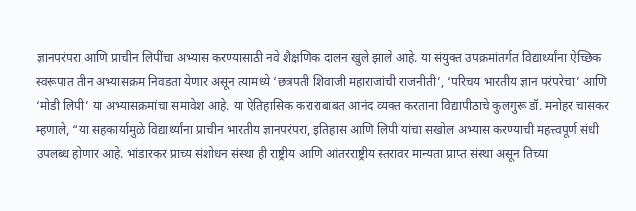ज्ञानपरंपरा आणि प्राचीन लिपींचा अभ्यास करण्यासाठी नवे शैक्षणिक दालन खुले झाले आहे. या संयुक्त उपक्रमांतर्गत विद्यार्थ्यांना ऐच्छिक स्वरूपात तीन अभ्यासक्रम निवडता येणार असून त्यामध्ये ‘छत्रपती शिवाजी महाराजांची राजनीती’, ‘परिचय भारतीय ज्ञान परंपरेचा’ आणि ‘मोडी लिपी’ या अभ्यासक्रमांचा समावेश आहे. या ऐतिहासिक कराराबाबत आनंद व्यक्त करताना विद्यापीठाचे कुलगुरू डॉ. मनोहर चासकर म्हणाले, “या सहकार्यामुळे विद्यार्थ्यांना प्राचीन भारतीय ज्ञानपरंपरा, इतिहास आणि लिपी यांचा सखोल अभ्यास करण्याची महत्त्वपूर्ण संधी उपलब्ध होणार आहे. भांडारकर प्राच्य संशोधन संस्था ही राष्ट्रीय आणि आंतरराष्ट्रीय स्तरावर मान्यता प्राप्त संस्था असून तिच्या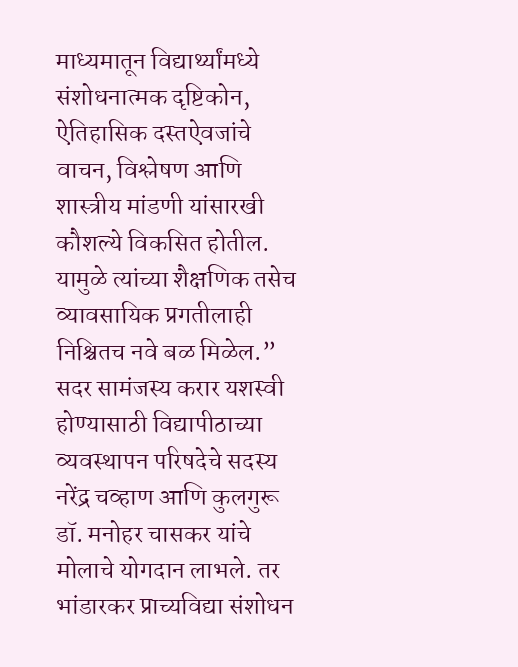माध्यमातून विद्यार्थ्यांमध्ये संशोधनात्मक दृष्टिकोन, ऐतिहासिक दस्तऐवजांचे वाचन, विश्लेषण आणि शास्त्रीय मांडणी यांसारखी कौशल्ये विकसित होतील. यामुळे त्यांच्या शैक्षणिक तसेच व्यावसायिक प्रगतीलाही निश्चितच नवे बळ मिळेल.” सदर सामंजस्य करार यशस्वी होण्यासाठी विद्यापीठाच्या व्यवस्थापन परिषदेचे सदस्य नरेंद्र चव्हाण आणि कुलगुरू डॉ. मनोहर चासकर यांचे मोलाचे योगदान लाभले. तर भांडारकर प्राच्यविद्या संशोधन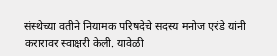संस्थेच्या वतीने नियामक परिषदेचे सदस्य मनोज एरंडे यांनी करारावर स्वाक्षरी केली. यावेळी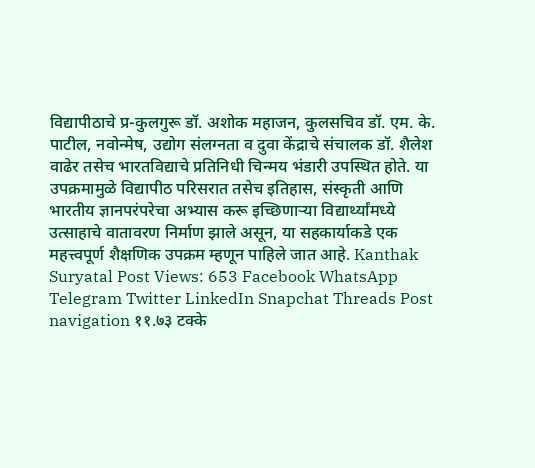विद्यापीठाचे प्र-कुलगुरू डॉ. अशोक महाजन, कुलसचिव डॉ. एम. के. पाटील, नवोन्मेष, उद्योग संलग्नता व दुवा केंद्राचे संचालक डॉ. शैलेश वाढेर तसेच भारतविद्याचे प्रतिनिधी चिन्मय भंडारी उपस्थित होते. या उपक्रमामुळे विद्यापीठ परिसरात तसेच इतिहास, संस्कृती आणि भारतीय ज्ञानपरंपरेचा अभ्यास करू इच्छिणाऱ्या विद्यार्थ्यांमध्ये उत्साहाचे वातावरण निर्माण झाले असून, या सहकार्याकडे एक महत्त्वपूर्ण शैक्षणिक उपक्रम म्हणून पाहिले जात आहे. Kanthak Suryatal Post Views: 653 Facebook WhatsApp Telegram Twitter LinkedIn Snapchat Threads Post navigation ११.७३ टक्के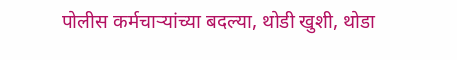पोलीस कर्मचाऱ्यांच्या बदल्या, थोडी खुशी, थोडा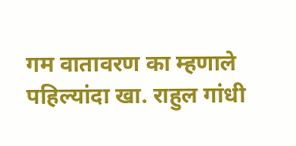गम वातावरण का म्हणाले पहिल्यांदा खा. राहुल गांधी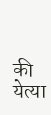की येत्या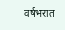वर्षभरात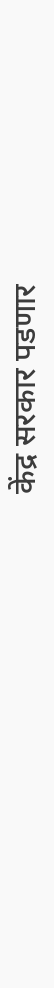केंद्र सरकार पडणार